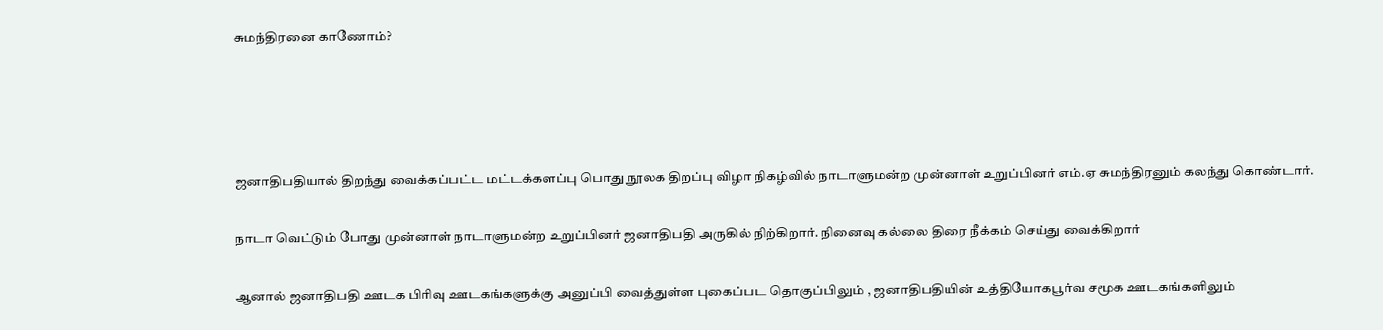சுமந்திரனை காணோம்?




ஜனாதிபதியால் திறந்து வைக்கப்பட்ட மட்டக்களப்பு பொது நூலக திறப்பு விழா நிகழ்வில் நாடாளுமன்ற முன்னாள் உறுப்பினர் எம்.ஏ சுமந்திரனும் கலந்து கொண்டார்.

நாடா வெட்டும் போது முன்னாள் நாடாளுமன்ற உறுப்பினர் ஜனாதிபதி அருகில் நிற்கிறார். நினைவு கல்லை திரை நீக்கம் செய்து வைக்கிறார்

ஆனால் ஜனாதிபதி ஊடக பிரிவு ஊடகங்களுக்கு அனுப்பி வைத்துள்ள புகைப்பட தொகுப்பிலும் , ஜனாதிபதியின் உத்தியோகபூர்வ சமூக ஊடகங்களிலும்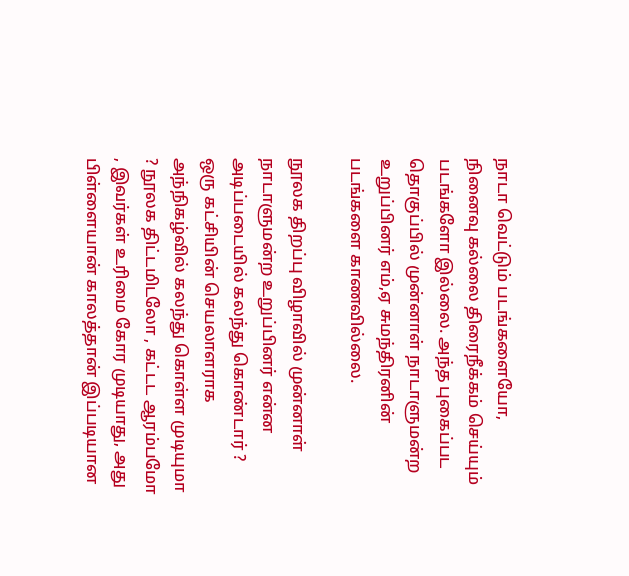நாடா வெட்டும் படங்களையோ, நினைவு கல்லை திரைநீக்கம் செய்யும் படங்களோ இல்லை. அந்த புகைப்பட தொகுப்பில் முன்னாள் நாடாளுமன்ற உறுப்பினர் எம்,ஏ சுமந்திரனின்  படங்களை காணவில்லை.

நூலக திறப்பு விழாவில் முன்னாள் நாடாளுமன்ற உறுப்பினர் என்ன அடிப்படையில் கலந்து கொண்டார் ? ஒரு கட்சியின் செயலாளராக அந்நிகழ்வில் கலந்து கொள்ள முடியுமா ? நூலக திட்டமிடலோ , கட்டட ஆரம்பமோ , இவர்கள் உரிமை கோர முடியாது, அது பிள்ளையான் காலத்தான் இப்படியான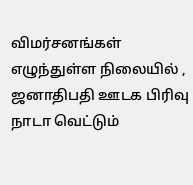விமர்சனங்கள் எழுந்துள்ள நிலையில் , ஜனாதிபதி ஊடக பிரிவு நாடா வெட்டும்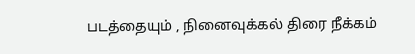படத்தையும் , நினைவுக்கல் திரை நீக்கம்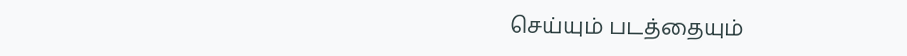செய்யும் படத்தையும்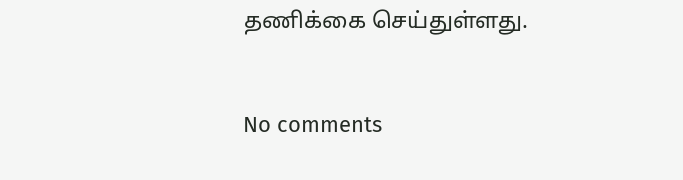தணிக்கை செய்துள்ளது.


No comments